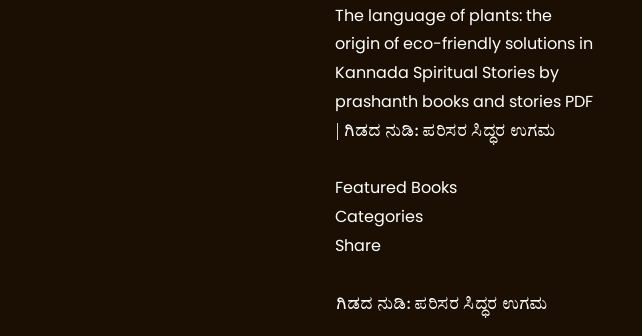The language of plants: the origin of eco-friendly solutions in Kannada Spiritual Stories by prashanth books and stories PDF | ಗಿಡದ ನುಡಿ: ಪರಿಸರ ಸಿದ್ಧರ ಉಗಮ

Featured Books
Categories
Share

ಗಿಡದ ನುಡಿ: ಪರಿಸರ ಸಿದ್ಧರ ಉಗಮ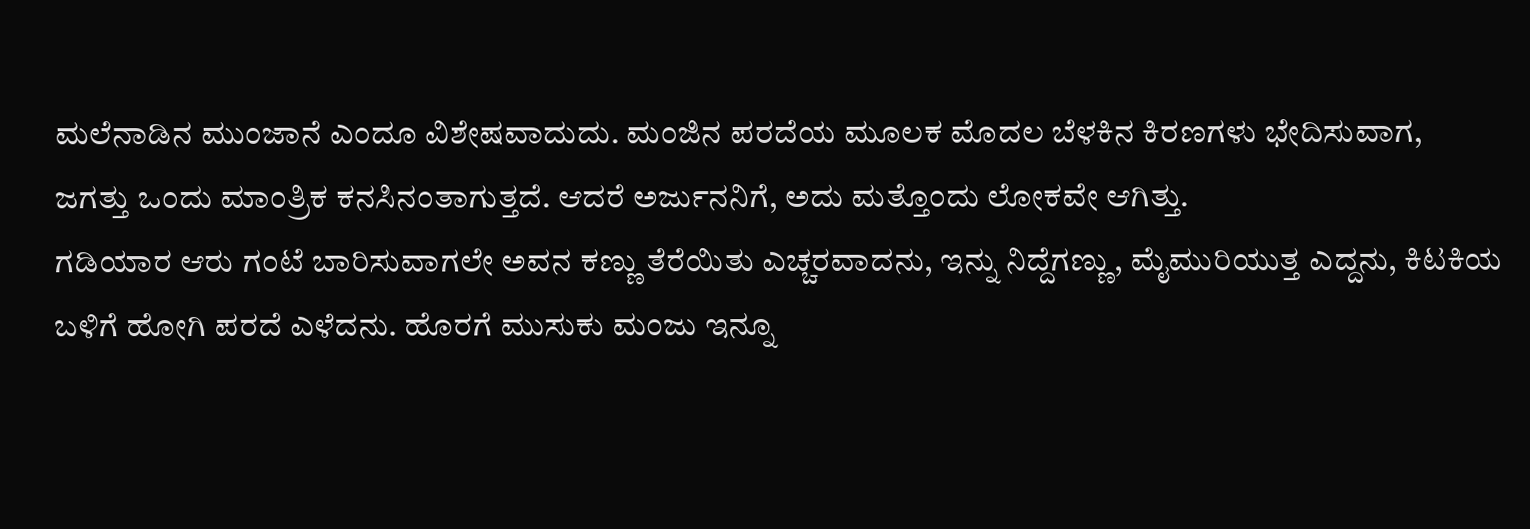ಮಲೆನಾಡಿನ ಮುಂಜಾನೆ ಎಂದೂ ವಿಶೇಷವಾದುದು. ಮಂಜಿನ ಪರದೆಯ ಮೂಲಕ ಮೊದಲ ಬೆಳಕಿನ ಕಿರಣಗಳು ಭೇದಿಸುವಾಗ, ಜಗತ್ತು ಒಂದು ಮಾಂತ್ರಿಕ ಕನಸಿನಂತಾಗುತ್ತದೆ. ಆದರೆ ಅರ್ಜುನನಿಗೆ, ಅದು ಮತ್ತೊಂದು ಲೋಕವೇ ಆಗಿತ್ತು.
ಗಡಿಯಾರ ಆರು ಗಂಟೆ ಬಾರಿಸುವಾಗಲೇ ಅವನ ಕಣ್ಣು ತೆರೆಯಿತು ಎಚ್ಚರವಾದನು, ಇನ್ನು ನಿದ್ದೆಗಣ್ಣು, ಮೈಮುರಿಯುತ್ತ ಎದ್ದನು, ಕಿಟಕಿಯ ಬಳಿಗೆ ಹೋಗಿ ಪರದೆ ಎಳೆದನು. ಹೊರಗೆ ಮುಸುಕು ಮಂಜು ಇನ್ನೂ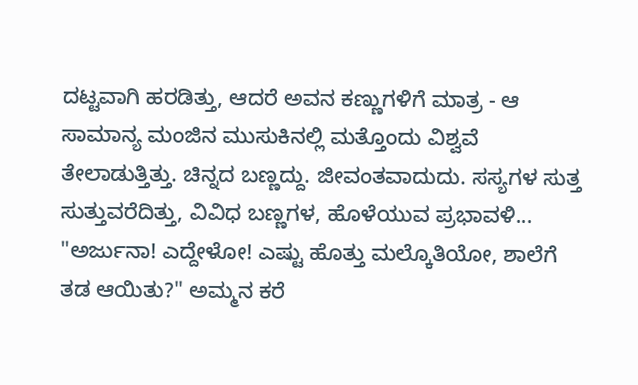ದಟ್ಟವಾಗಿ ಹರಡಿತ್ತು, ಆದರೆ ಅವನ ಕಣ್ಣುಗಳಿಗೆ ಮಾತ್ರ - ಆ ಸಾಮಾನ್ಯ ಮಂಜಿನ ಮುಸುಕಿನಲ್ಲಿ ಮತ್ತೊಂದು ವಿಶ್ವವೆ ತೇಲಾಡುತ್ತಿತ್ತು. ಚಿನ್ನದ ಬಣ್ಣದ್ದು. ಜೀವಂತವಾದುದು. ಸಸ್ಯಗಳ ಸುತ್ತ ಸುತ್ತುವರೆದಿತ್ತು, ವಿವಿಧ ಬಣ್ಣಗಳ, ಹೊಳೆಯುವ ಪ್ರಭಾವಳಿ...
"ಅರ್ಜುನಾ! ಎದ್ದೇಳೋ! ಎಷ್ಟು ಹೊತ್ತು ಮಲ್ಕೊತಿಯೋ, ಶಾಲೆಗೆ ತಡ ಆಯಿತು?" ಅಮ್ಮನ ಕರೆ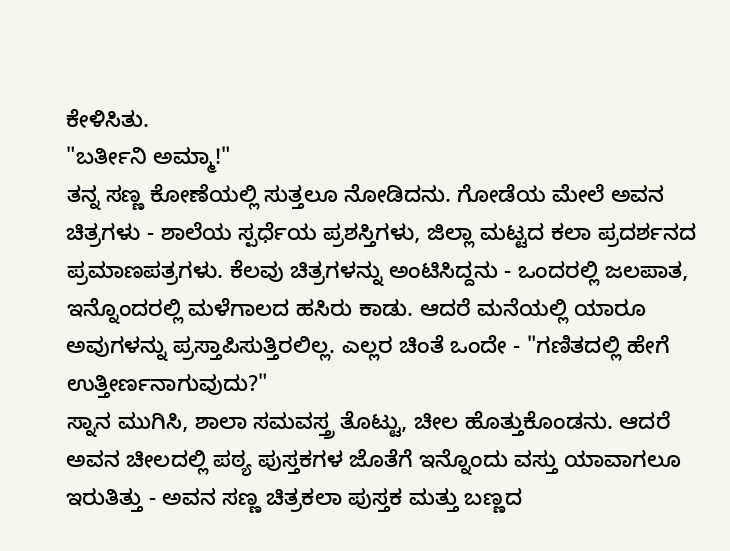ಕೇಳಿಸಿತು.
"ಬರ್ತೀನಿ ಅಮ್ಮಾ!"
ತನ್ನ ಸಣ್ಣ ಕೋಣೆಯಲ್ಲಿ ಸುತ್ತಲೂ ನೋಡಿದನು. ಗೋಡೆಯ ಮೇಲೆ ಅವನ ಚಿತ್ರಗಳು - ಶಾಲೆಯ ಸ್ಪರ್ಧೆಯ ಪ್ರಶಸ್ತಿಗಳು, ಜಿಲ್ಲಾ ಮಟ್ಟದ ಕಲಾ ಪ್ರದರ್ಶನದ ಪ್ರಮಾಣಪತ್ರಗಳು. ಕೆಲವು ಚಿತ್ರಗಳನ್ನು ಅಂಟಿಸಿದ್ದನು - ಒಂದರಲ್ಲಿ ಜಲಪಾತ, ಇನ್ನೊಂದರಲ್ಲಿ ಮಳೆಗಾಲದ ಹಸಿರು ಕಾಡು. ಆದರೆ ಮನೆಯಲ್ಲಿ ಯಾರೂ ಅವುಗಳನ್ನು ಪ್ರಸ್ತಾಪಿಸುತ್ತಿರಲಿಲ್ಲ. ಎಲ್ಲರ ಚಿಂತೆ ಒಂದೇ - "ಗಣಿತದಲ್ಲಿ ಹೇಗೆ ಉತ್ತೀರ್ಣನಾಗುವುದು?"
ಸ್ನಾನ ಮುಗಿಸಿ, ಶಾಲಾ ಸಮವಸ್ತ್ರ ತೊಟ್ಟು, ಚೀಲ ಹೊತ್ತುಕೊಂಡನು. ಆದರೆ ಅವನ ಚೀಲದಲ್ಲಿ ಪಠ್ಯ ಪುಸ್ತಕಗಳ ಜೊತೆಗೆ ಇನ್ನೊಂದು ವಸ್ತು ಯಾವಾಗಲೂ ಇರುತಿತ್ತು - ಅವನ ಸಣ್ಣ ಚಿತ್ರಕಲಾ ಪುಸ್ತಕ ಮತ್ತು ಬಣ್ಣದ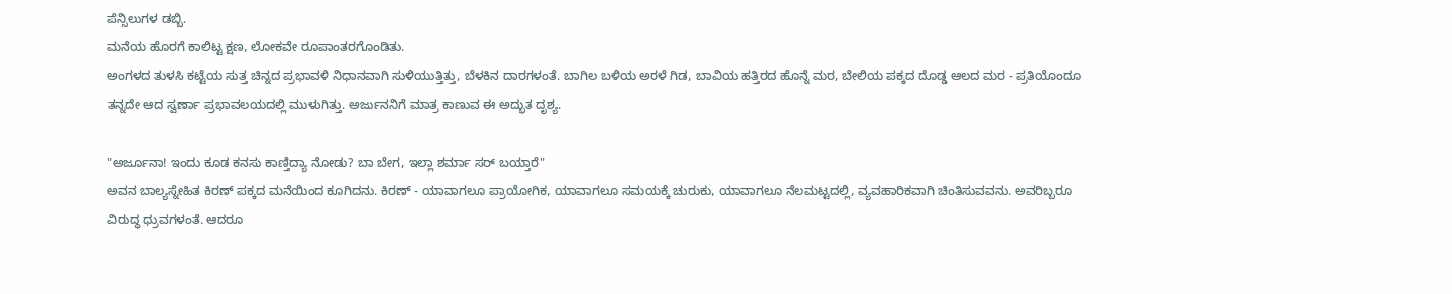ಪೆನ್ಸಿಲುಗಳ ಡಬ್ಬಿ.
ಮನೆಯ ಹೊರಗೆ ಕಾಲಿಟ್ಟ ಕ್ಷಣ, ಲೋಕವೇ ರೂಪಾಂತರಗೊಂಡಿತು.
ಅಂಗಳದ ತುಳಸಿ ಕಟ್ಟೆಯ ಸುತ್ತ ಚಿನ್ನದ ಪ್ರಭಾವಳಿ ನಿಧಾನವಾಗಿ ಸುಳಿಯುತ್ತಿತ್ತು, ಬೆಳಕಿನ ದಾರಗಳಂತೆ. ಬಾಗಿಲ ಬಳಿಯ ಅರಳೆ ಗಿಡ, ಬಾವಿಯ ಹತ್ತಿರದ ಹೊನ್ನೆ ಮರ, ಬೇಲಿಯ ಪಕ್ಕದ ದೊಡ್ಡ ಆಲದ ಮರ - ಪ್ರತಿಯೊಂದೂ ತನ್ನದೇ ಆದ ಸ್ವರ್ಣಾ ಪ್ರಭಾವಲಯದಲ್ಲಿ ಮುಳುಗಿತ್ತು. ಅರ್ಜುನನಿಗೆ ಮಾತ್ರ ಕಾಣುವ ಈ ಅದ್ಭುತ ದೃಶ್ಯ.

"ಅರ್ಜೂನಾ! ಇಂದು ಕೂಡ ಕನಸು ಕಾಣ್ತಿದ್ಯಾ ನೋಡು? ಬಾ ಬೇಗ, ಇಲ್ಲಾ ಶರ್ಮಾ ಸರ್ ಬಯ್ತಾರೆ"
ಅವನ ಬಾಲ್ಯಸ್ನೇಹಿತ ಕಿರಣ್ ಪಕ್ಕದ ಮನೆಯಿಂದ ಕೂಗಿದನು. ಕಿರಣ್ - ಯಾವಾಗಲೂ ಪ್ರಾಯೋಗಿಕ, ಯಾವಾಗಲೂ ಸಮಯಕ್ಕೆ ಚುರುಕು, ಯಾವಾಗಲೂ ನೆಲಮಟ್ಟದಲ್ಲಿ, ವ್ಯವಹಾರಿಕವಾಗಿ ಚಿಂತಿಸುವವನು. ಅವರಿಬ್ಬರೂ ವಿರುದ್ಧ ಧ್ರುವಗಳಂತೆ. ಆದರೂ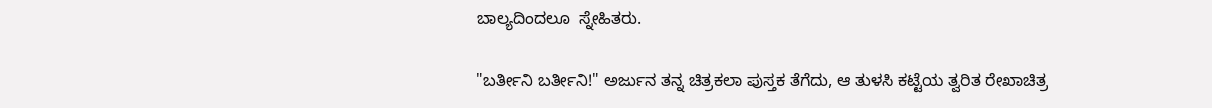ಬಾಲ್ಯದಿಂದಲೂ  ಸ್ನೇಹಿತರು.

"ಬರ್ತೀನಿ ಬರ್ತೀನಿ!" ಅರ್ಜುನ ತನ್ನ ಚಿತ್ರಕಲಾ ಪುಸ್ತಕ ತೆಗೆದು, ಆ ತುಳಸಿ ಕಟ್ಟೆಯ ತ್ವರಿತ ರೇಖಾಚಿತ್ರ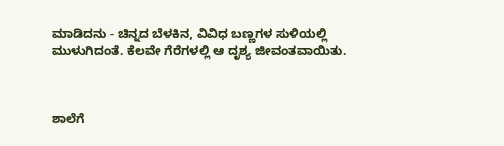ಮಾಡಿದನು - ಚಿನ್ನದ ಬೆಳಕಿನ, ವಿವಿಧ ಬಣ್ಣಗಳ ಸುಳಿಯಲ್ಲಿ ಮುಳುಗಿದಂತೆ. ಕೆಲವೇ ಗೆರೆಗಳಲ್ಲಿ ಆ ದೃಶ್ಯ ಜೀವಂತವಾಯಿತು.



ಶಾಲೆಗೆ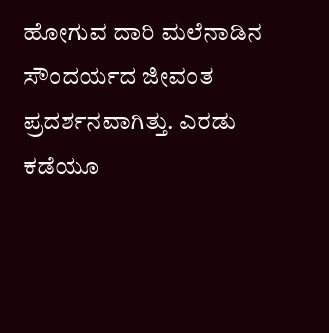ಹೋಗುವ ದಾರಿ ಮಲೆನಾಡಿನ ಸೌಂದರ್ಯದ ಜೀವಂತ ಪ್ರದರ್ಶನವಾಗಿತ್ತು. ಎರಡು ಕಡೆಯೂ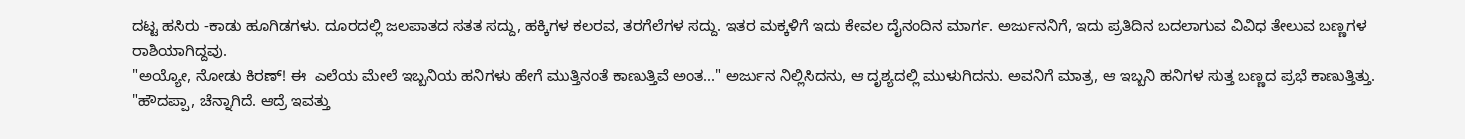ದಟ್ಟ ಹಸಿರು -ಕಾಡು ಹೂಗಿಡಗಳು. ದೂರದಲ್ಲಿ ಜಲಪಾತದ ಸತತ ಸದ್ದು, ಹಕ್ಕಿಗಳ ಕಲರವ, ತರಗೆಲೆಗಳ ಸದ್ದು. ಇತರ ಮಕ್ಕಳಿಗೆ ಇದು ಕೇವಲ ದೈನಂದಿನ ಮಾರ್ಗ. ಅರ್ಜುನನಿಗೆ, ಇದು ಪ್ರತಿದಿನ ಬದಲಾಗುವ ವಿವಿಧ ತೇಲುವ ಬಣ್ಣಗಳ ರಾಶಿಯಾಗಿದ್ದವು.
"ಅಯ್ಯೋ, ನೋಡು ಕಿರಣ್! ಈ  ಎಲೆಯ ಮೇಲೆ ಇಬ್ಬನಿಯ ಹನಿಗಳು ಹೇಗೆ ಮುತ್ತಿನಂತೆ ಕಾಣುತ್ತಿವೆ ಅಂತ..." ಅರ್ಜುನ ನಿಲ್ಲಿಸಿದನು, ಆ ದೃಶ್ಯದಲ್ಲಿ ಮುಳುಗಿದನು. ಅವನಿಗೆ ಮಾತ್ರ, ಆ ಇಬ್ಬನಿ ಹನಿಗಳ ಸುತ್ತ ಬಣ್ಣದ ಪ್ರಭೆ ಕಾಣುತ್ತಿತ್ತು.
"ಹೌದಪ್ಪಾ, ಚೆನ್ನಾಗಿದೆ. ಆದ್ರೆ ಇವತ್ತು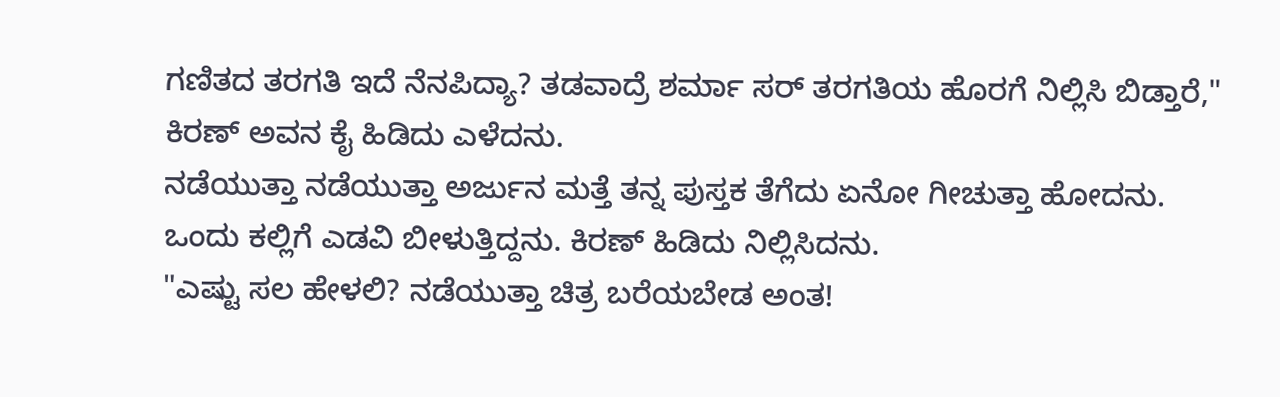ಗಣಿತದ ತರಗತಿ ಇದೆ ನೆನಪಿದ್ಯಾ? ತಡವಾದ್ರೆ ಶರ್ಮಾ ಸರ್ ತರಗತಿಯ ಹೊರಗೆ ನಿಲ್ಲಿಸಿ ಬಿಡ್ತಾರೆ," ಕಿರಣ್ ಅವನ ಕೈ ಹಿಡಿದು ಎಳೆದನು.
ನಡೆಯುತ್ತಾ ನಡೆಯುತ್ತಾ ಅರ್ಜುನ ಮತ್ತೆ ತನ್ನ ಪುಸ್ತಕ ತೆಗೆದು ಏನೋ ಗೀಚುತ್ತಾ ಹೋದನು. ಒಂದು ಕಲ್ಲಿಗೆ ಎಡವಿ ಬೀಳುತ್ತಿದ್ದನು. ಕಿರಣ್ ಹಿಡಿದು ನಿಲ್ಲಿಸಿದನು.
"ಎಷ್ಟು ಸಲ ಹೇಳಲಿ? ನಡೆಯುತ್ತಾ ಚಿತ್ರ ಬರೆಯಬೇಡ ಅಂತ!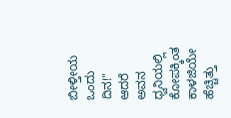ಬೀಳ್ತೀಯ ಒಂದು ದಿನ!" ಆದರೆ ಅವನ ಧ್ವನಿಯಲ್ಲಿ ಕೋಪಕ್ಕಿಂತ ಕಾಳಜಿಯೇ ಹೆಚ್ಚಿತ್ತು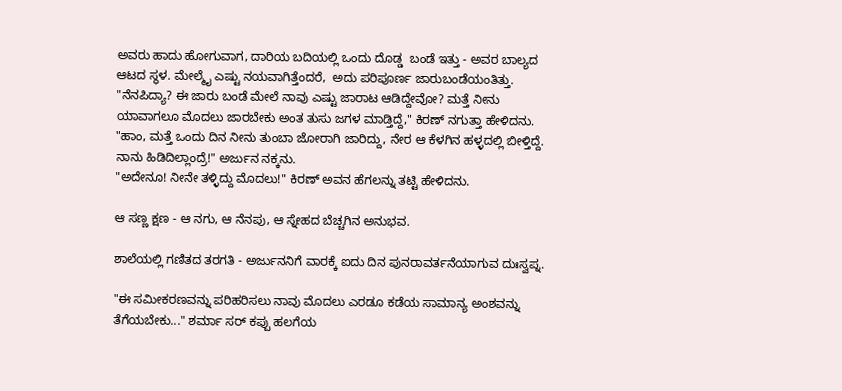ಅವರು ಹಾದು ಹೋಗುವಾಗ, ದಾರಿಯ ಬದಿಯಲ್ಲಿ ಒಂದು ದೊಡ್ಡ  ಬಂಡೆ ಇತ್ತು - ಅವರ ಬಾಲ್ಯದ ಆಟದ ಸ್ಥಳ. ಮೇಲ್ಮೈ ಎಷ್ಟು ನಯವಾಗಿತ್ತೆಂದರೆ,  ಅದು ಪರಿಪೂರ್ಣ ಜಾರುಬಂಡೆಯಂತಿತ್ತು.
"ನೆನಪಿದ್ಯಾ? ಈ ಜಾರು ಬಂಡೆ ಮೇಲೆ ನಾವು ಎಷ್ಟು ಜಾರಾಟ ಆಡಿದ್ದೇವೋ? ಮತ್ತೆ ನೀನು ಯಾವಾಗಲೂ ಮೊದಲು ಜಾರಬೇಕು ಅಂತ ತುಸು ಜಗಳ ಮಾಡ್ತಿದ್ದೆ," ಕಿರಣ್ ನಗುತ್ತಾ ಹೇಳಿದನು.
"ಹಾಂ, ಮತ್ತೆ ಒಂದು ದಿನ ನೀನು ತುಂಬಾ ಜೋರಾಗಿ ಜಾರಿದ್ದು, ನೇರ ಆ ಕೆಳಗಿನ ಹಳ್ಳದಲ್ಲಿ ಬೀಳ್ತಿದ್ದೆ. ನಾನು ಹಿಡಿದಿಲ್ಲಾಂದ್ರೆ!" ಅರ್ಜುನ ನಕ್ಕನು.
"ಅದೇನೂ! ನೀನೇ ತಳ್ಳಿದ್ದು ಮೊದಲು!" ಕಿರಣ್ ಅವನ ಹೆಗಲನ್ನು ತಟ್ಟಿ ಹೇಳಿದನು.

ಆ ಸಣ್ಣ ಕ್ಷಣ - ಆ ನಗು, ಆ ನೆನಪು, ಆ ಸ್ನೇಹದ ಬೆಚ್ಚಗಿನ ಅನುಭವ.

ಶಾಲೆಯಲ್ಲಿ ಗಣಿತದ ತರಗತಿ - ಅರ್ಜುನನಿಗೆ ವಾರಕ್ಕೆ ಐದು ದಿನ ಪುನರಾವರ್ತನೆಯಾಗುವ ದುಃಸ್ವಪ್ನ.

"ಈ ಸಮೀಕರಣವನ್ನು ಪರಿಹರಿಸಲು ನಾವು ಮೊದಲು ಎರಡೂ ಕಡೆಯ ಸಾಮಾನ್ಯ ಅಂಶವನ್ನು ತೆಗೆಯಬೇಕು..." ಶರ್ಮಾ ಸರ್ ಕಪ್ಪು ಹಲಗೆಯ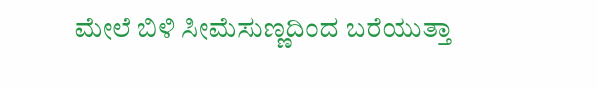ಮೇಲೆ ಬಿಳಿ ಸೀಮೆಸುಣ್ಣದಿಂದ ಬರೆಯುತ್ತಾ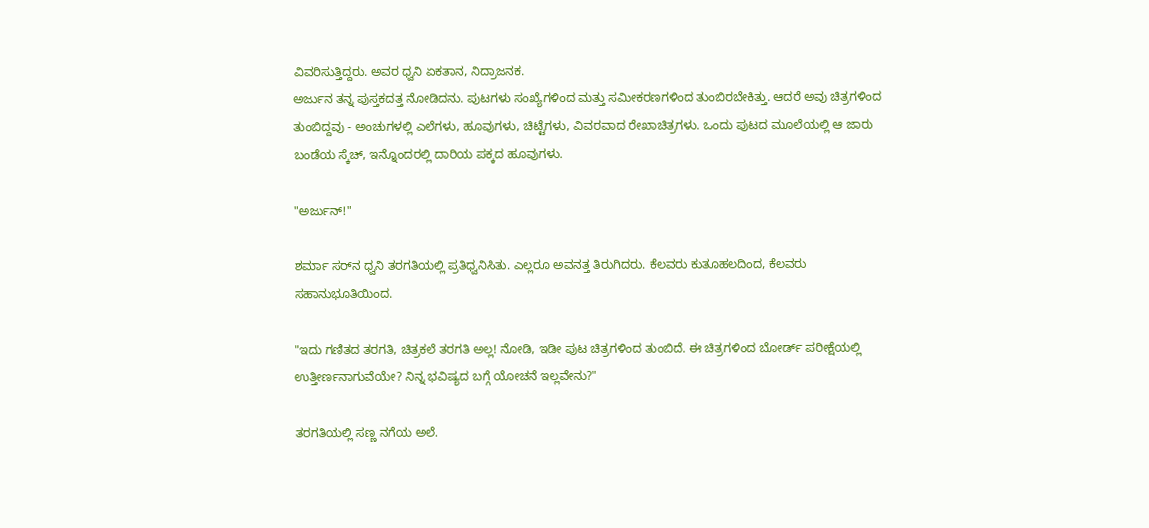ವಿವರಿಸುತ್ತಿದ್ದರು. ಅವರ ಧ್ವನಿ ಏಕತಾನ, ನಿದ್ರಾಜನಕ.
ಅರ್ಜುನ ತನ್ನ ಪುಸ್ತಕದತ್ತ ನೋಡಿದನು. ಪುಟಗಳು ಸಂಖ್ಯೆಗಳಿಂದ ಮತ್ತು ಸಮೀಕರಣಗಳಿಂದ ತುಂಬಿರಬೇಕಿತ್ತು. ಆದರೆ ಅವು ಚಿತ್ರಗಳಿಂದ ತುಂಬಿದ್ದವು - ಅಂಚುಗಳಲ್ಲಿ ಎಲೆಗಳು, ಹೂವುಗಳು, ಚಿಟ್ಟೆಗಳು, ವಿವರವಾದ ರೇಖಾಚಿತ್ರಗಳು. ಒಂದು ಪುಟದ ಮೂಲೆಯಲ್ಲಿ ಆ ಜಾರು ಬಂಡೆಯ ಸ್ಕೆಚ್, ಇನ್ನೊಂದರಲ್ಲಿ ದಾರಿಯ ಪಕ್ಕದ ಹೂವುಗಳು.

"ಅರ್ಜುನ್!"

ಶರ್ಮಾ ಸರ್‌ನ ಧ್ವನಿ ತರಗತಿಯಲ್ಲಿ ಪ್ರತಿಧ್ವನಿಸಿತು. ಎಲ್ಲರೂ ಅವನತ್ತ ತಿರುಗಿದರು. ಕೆಲವರು ಕುತೂಹಲದಿಂದ, ಕೆಲವರು ಸಹಾನುಭೂತಿಯಿಂದ.

"ಇದು ಗಣಿತದ ತರಗತಿ, ಚಿತ್ರಕಲೆ ತರಗತಿ ಅಲ್ಲ! ನೋಡಿ, ಇಡೀ ಪುಟ ಚಿತ್ರಗಳಿಂದ ತುಂಬಿದೆ. ಈ ಚಿತ್ರಗಳಿಂದ ಬೋರ್ಡ್ ಪರೀಕ್ಷೆಯಲ್ಲಿ ಉತ್ತೀರ್ಣನಾಗುವೆಯೇ? ನಿನ್ನ ಭವಿಷ್ಯದ ಬಗ್ಗೆ ಯೋಚನೆ ಇಲ್ಲವೇನು?"

ತರಗತಿಯಲ್ಲಿ ಸಣ್ಣ ನಗೆಯ ಅಲೆ.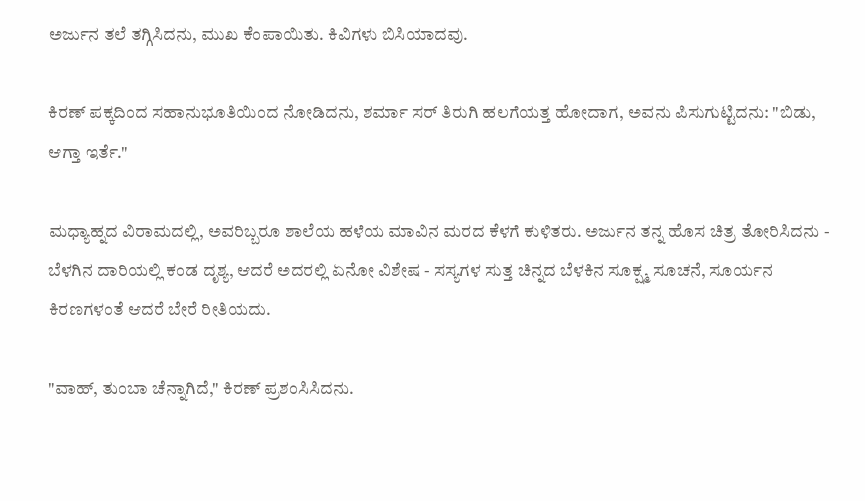ಅರ್ಜುನ ತಲೆ ತಗ್ಗಿಸಿದನು, ಮುಖ ಕೆಂಪಾಯಿತು. ಕಿವಿಗಳು ಬಿಸಿಯಾದವು.

ಕಿರಣ್ ಪಕ್ಕದಿಂದ ಸಹಾನುಭೂತಿಯಿಂದ ನೋಡಿದನು, ಶರ್ಮಾ ಸರ್ ತಿರುಗಿ ಹಲಗೆಯತ್ತ ಹೋದಾಗ, ಅವನು ಪಿಸುಗುಟ್ಟಿದನು: "ಬಿಡು, ಆಗ್ತಾ ಇರ್ತೆ."

ಮಧ್ಯಾಹ್ನದ ವಿರಾಮದಲ್ಲಿ, ಅವರಿಬ್ಬರೂ ಶಾಲೆಯ ಹಳೆಯ ಮಾವಿನ ಮರದ ಕೆಳಗೆ ಕುಳಿತರು. ಅರ್ಜುನ ತನ್ನ ಹೊಸ ಚಿತ್ರ ತೋರಿಸಿದನು - ಬೆಳಗಿನ ದಾರಿಯಲ್ಲಿ ಕಂಡ ದೃಶ್ಯ, ಆದರೆ ಅದರಲ್ಲಿ ಏನೋ ವಿಶೇಷ - ಸಸ್ಯಗಳ ಸುತ್ತ ಚಿನ್ನದ ಬೆಳಕಿನ ಸೂಕ್ಷ್ಮ ಸೂಚನೆ, ಸೂರ್ಯನ ಕಿರಣಗಳಂತೆ ಆದರೆ ಬೇರೆ ರೀತಿಯದು.

"ವಾಹ್, ತುಂಬಾ ಚೆನ್ನಾಗಿದೆ," ಕಿರಣ್ ಪ್ರಶಂಸಿಸಿದನು.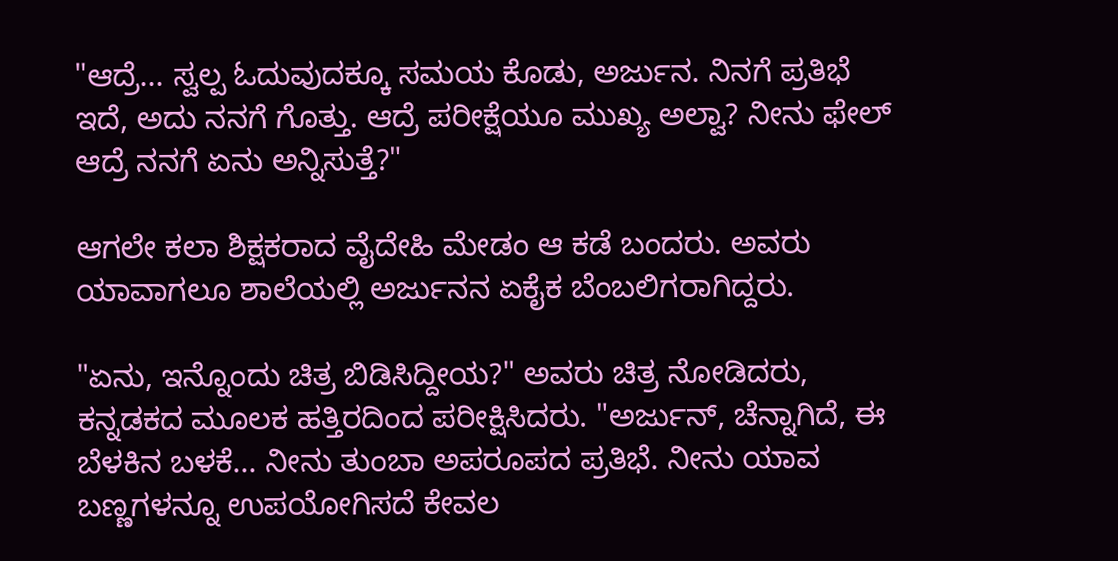"ಆದ್ರೆ... ಸ್ವಲ್ಪ ಓದುವುದಕ್ಕೂ ಸಮಯ ಕೊಡು, ಅರ್ಜುನ. ನಿನಗೆ ಪ್ರತಿಭೆ ಇದೆ, ಅದು ನನಗೆ ಗೊತ್ತು. ಆದ್ರೆ ಪರೀಕ್ಷೆಯೂ ಮುಖ್ಯ ಅಲ್ವಾ? ನೀನು ಫೇಲ್ ಆದ್ರೆ ನನಗೆ ಏನು ಅನ್ನಿಸುತ್ತೆ?"

ಆಗಲೇ ಕಲಾ ಶಿಕ್ಷಕರಾದ ವೈದೇಹಿ ಮೇಡಂ ಆ ಕಡೆ ಬಂದರು. ಅವರು ಯಾವಾಗಲೂ ಶಾಲೆಯಲ್ಲಿ ಅರ್ಜುನನ ಏಕೈಕ ಬೆಂಬಲಿಗರಾಗಿದ್ದರು.

"ಏನು, ಇನ್ನೊಂದು ಚಿತ್ರ ಬಿಡಿಸಿದ್ದೀಯ?" ಅವರು ಚಿತ್ರ ನೋಡಿದರು, ಕನ್ನಡಕದ ಮೂಲಕ ಹತ್ತಿರದಿಂದ ಪರೀಕ್ಷಿಸಿದರು. "ಅರ್ಜುನ್, ಚೆನ್ನಾಗಿದೆ, ಈ ಬೆಳಕಿನ ಬಳಕೆ... ನೀನು ತುಂಬಾ ಅಪರೂಪದ ಪ್ರತಿಭೆ. ನೀನು ಯಾವ ಬಣ್ಣಗಳನ್ನೂ ಉಪಯೋಗಿಸದೆ ಕೇವಲ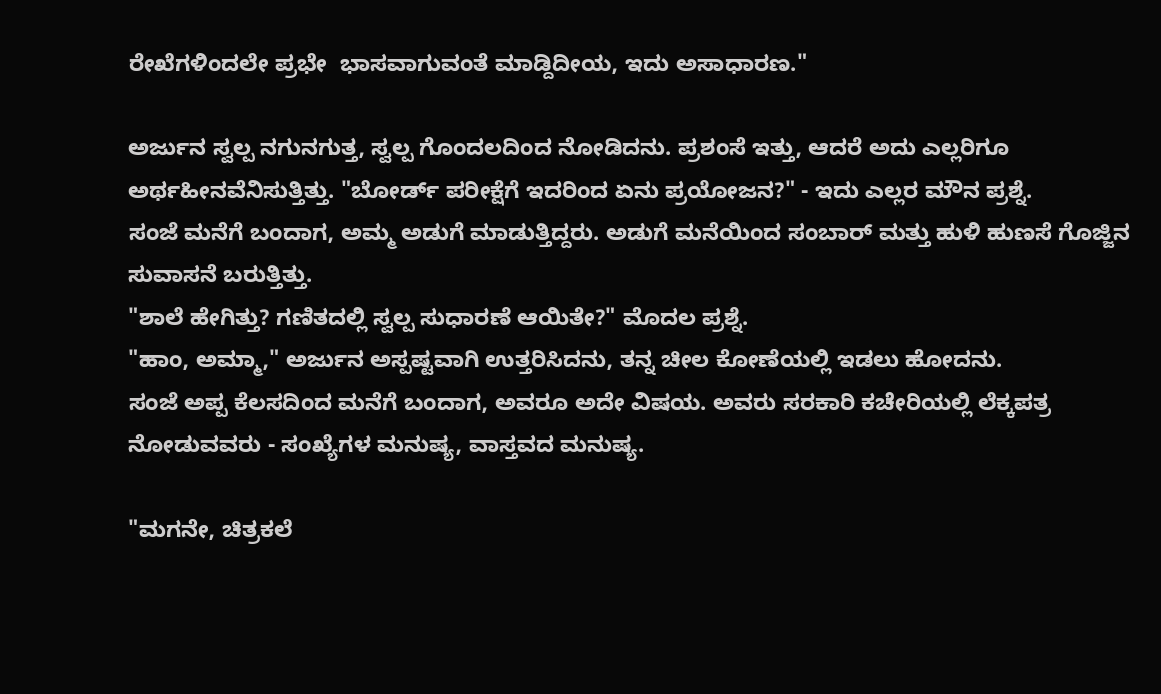ರೇಖೆಗಳಿಂದಲೇ ಪ್ರಭೇ  ಭಾಸವಾಗುವಂತೆ ಮಾಡ್ದಿದೀಯ, ಇದು ಅಸಾಧಾರಣ."

ಅರ್ಜುನ ಸ್ವಲ್ಪ ನಗುನಗುತ್ತ, ಸ್ವಲ್ಪ ಗೊಂದಲದಿಂದ ನೋಡಿದನು. ಪ್ರಶಂಸೆ ಇತ್ತು, ಆದರೆ ಅದು ಎಲ್ಲರಿಗೂ ಅರ್ಥಹೀನವೆನಿಸುತ್ತಿತ್ತು. "ಬೋರ್ಡ್ ಪರೀಕ್ಷೆಗೆ ಇದರಿಂದ ಏನು ಪ್ರಯೋಜನ?" - ಇದು ಎಲ್ಲರ ಮೌನ ಪ್ರಶ್ನೆ.
ಸಂಜೆ ಮನೆಗೆ ಬಂದಾಗ, ಅಮ್ಮ ಅಡುಗೆ ಮಾಡುತ್ತಿದ್ದರು. ಅಡುಗೆ ಮನೆಯಿಂದ ಸಂಬಾರ್ ಮತ್ತು ಹುಳಿ ಹುಣಸೆ ಗೊಜ್ಜಿನ ಸುವಾಸನೆ ಬರುತ್ತಿತ್ತು.
"ಶಾಲೆ ಹೇಗಿತ್ತು? ಗಣಿತದಲ್ಲಿ ಸ್ವಲ್ಪ ಸುಧಾರಣೆ ಆಯಿತೇ?" ಮೊದಲ ಪ್ರಶ್ನೆ.
"ಹಾಂ, ಅಮ್ಮಾ," ಅರ್ಜುನ ಅಸ್ಪಷ್ಟವಾಗಿ ಉತ್ತರಿಸಿದನು, ತನ್ನ ಚೀಲ ಕೋಣೆಯಲ್ಲಿ ಇಡಲು ಹೋದನು.
ಸಂಜೆ ಅಪ್ಪ ಕೆಲಸದಿಂದ ಮನೆಗೆ ಬಂದಾಗ, ಅವರೂ ಅದೇ ವಿಷಯ. ಅವರು ಸರಕಾರಿ ಕಚೇರಿಯಲ್ಲಿ ಲೆಕ್ಕಪತ್ರ ನೋಡುವವರು - ಸಂಖ್ಯೆಗಳ ಮನುಷ್ಯ, ವಾಸ್ತವದ ಮನುಷ್ಯ.

"ಮಗನೇ, ಚಿತ್ರಕಲೆ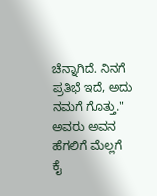ಚೆನ್ನಾಗಿದೆ. ನಿನಗೆ ಪ್ರತಿಭೆ ಇದೆ, ಅದು ನಮಗೆ ಗೊತ್ತು." ಅವರು ಅವನ ಹೆಗಲಿಗೆ ಮೆಲ್ಲಗೆ ಕೈ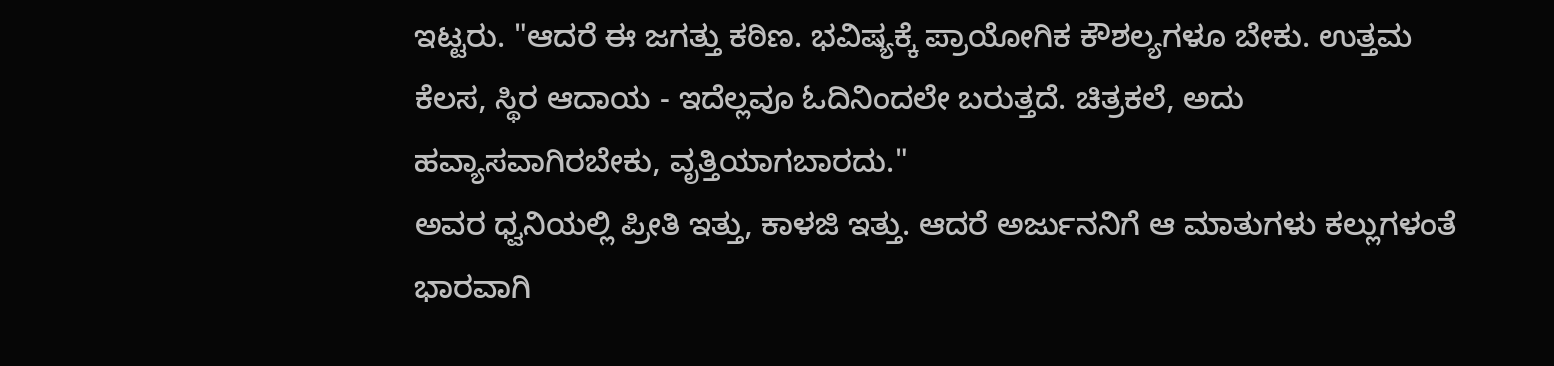ಇಟ್ಟರು. "ಆದರೆ ಈ ಜಗತ್ತು ಕಠಿಣ. ಭವಿಷ್ಯಕ್ಕೆ ಪ್ರಾಯೋಗಿಕ ಕೌಶಲ್ಯಗಳೂ ಬೇಕು. ಉತ್ತಮ ಕೆಲಸ, ಸ್ಥಿರ ಆದಾಯ - ಇದೆಲ್ಲವೂ ಓದಿನಿಂದಲೇ ಬರುತ್ತದೆ. ಚಿತ್ರಕಲೆ, ಅದು ಹವ್ಯಾಸವಾಗಿರಬೇಕು, ವೃತ್ತಿಯಾಗಬಾರದು."
ಅವರ ಧ್ವನಿಯಲ್ಲಿ ಪ್ರೀತಿ ಇತ್ತು, ಕಾಳಜಿ ಇತ್ತು. ಆದರೆ ಅರ್ಜುನನಿಗೆ ಆ ಮಾತುಗಳು ಕಲ್ಲುಗಳಂತೆ ಭಾರವಾಗಿ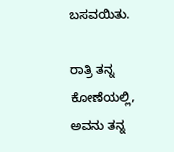ಬಸವಯಿತು.

ರಾತ್ರಿ ತನ್ನ ಕೋಣೆಯಲ್ಲಿ, ಅವನು ತನ್ನ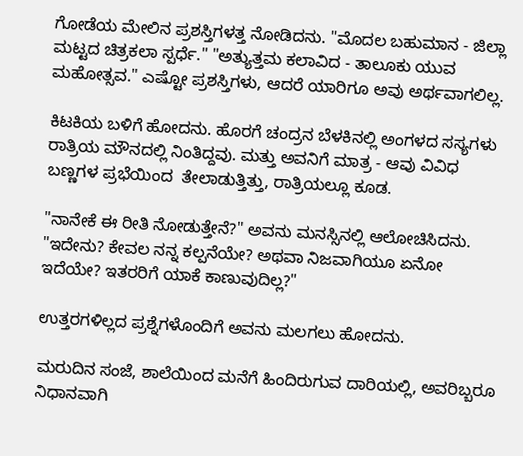ಗೋಡೆಯ ಮೇಲಿನ ಪ್ರಶಸ್ತಿಗಳತ್ತ ನೋಡಿದನು. "ಮೊದಲ ಬಹುಮಾನ - ಜಿಲ್ಲಾ ಮಟ್ಟದ ಚಿತ್ರಕಲಾ ಸ್ಪರ್ಧೆ." "ಅತ್ಯುತ್ತಮ ಕಲಾವಿದ - ತಾಲೂಕು ಯುವ ಮಹೋತ್ಸವ." ಎಷ್ಟೋ ಪ್ರಶಸ್ತಿಗಳು, ಆದರೆ ಯಾರಿಗೂ ಅವು ಅರ್ಥವಾಗಲಿಲ್ಲ.

ಕಿಟಕಿಯ ಬಳಿಗೆ ಹೋದನು. ಹೊರಗೆ ಚಂದ್ರನ ಬೆಳಕಿನಲ್ಲಿ ಅಂಗಳದ ಸಸ್ಯಗಳು ರಾತ್ರಿಯ ಮೌನದಲ್ಲಿ ನಿಂತಿದ್ದವು. ಮತ್ತು ಅವನಿಗೆ ಮಾತ್ರ - ಆವು ವಿವಿಧ ಬಣ್ಣಗಳ ಪ್ರಭೆಯಿಂದ  ತೇಲಾಡುತ್ತಿತ್ತು, ರಾತ್ರಿಯಲ್ಲೂ ಕೂಡ.

"ನಾನೇಕೆ ಈ ರೀತಿ ನೋಡುತ್ತೇನೆ?" ಅವನು ಮನಸ್ಸಿನಲ್ಲಿ ಆಲೋಚಿಸಿದನು. "ಇದೇನು? ಕೇವಲ ನನ್ನ ಕಲ್ಪನೆಯೇ? ಅಥವಾ ನಿಜವಾಗಿಯೂ ಏನೋ ಇದೆಯೇ? ಇತರರಿಗೆ ಯಾಕೆ ಕಾಣುವುದಿಲ್ಲ?"

ಉತ್ತರಗಳಿಲ್ಲದ ಪ್ರಶ್ನೆಗಳೊಂದಿಗೆ ಅವನು ಮಲಗಲು ಹೋದನು.

ಮರುದಿನ ಸಂಜೆ, ಶಾಲೆಯಿಂದ ಮನೆಗೆ ಹಿಂದಿರುಗುವ ದಾರಿಯಲ್ಲಿ, ಅವರಿಬ್ಬರೂ ನಿಧಾನವಾಗಿ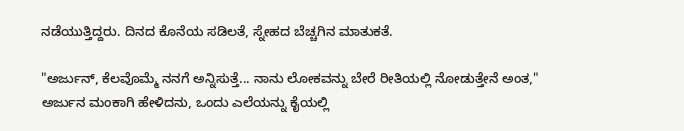ನಡೆಯುತ್ತಿದ್ದರು. ದಿನದ ಕೊನೆಯ ಸಡಿಲತೆ, ಸ್ನೇಹದ ಬೆಚ್ಚಗಿನ ಮಾತುಕತೆ.

"ಅರ್ಜುನ್, ಕೆಲವೊಮ್ಮೆ ನನಗೆ ಅನ್ನಿಸುತ್ತೆ... ನಾನು ಲೋಕವನ್ನು ಬೇರೆ ರೀತಿಯಲ್ಲಿ ನೋಡುತ್ತೇನೆ ಅಂತ," ಅರ್ಜುನ ಮಂಕಾಗಿ ಹೇಳಿದನು, ಒಂದು ಎಲೆಯನ್ನು ಕೈಯಲ್ಲಿ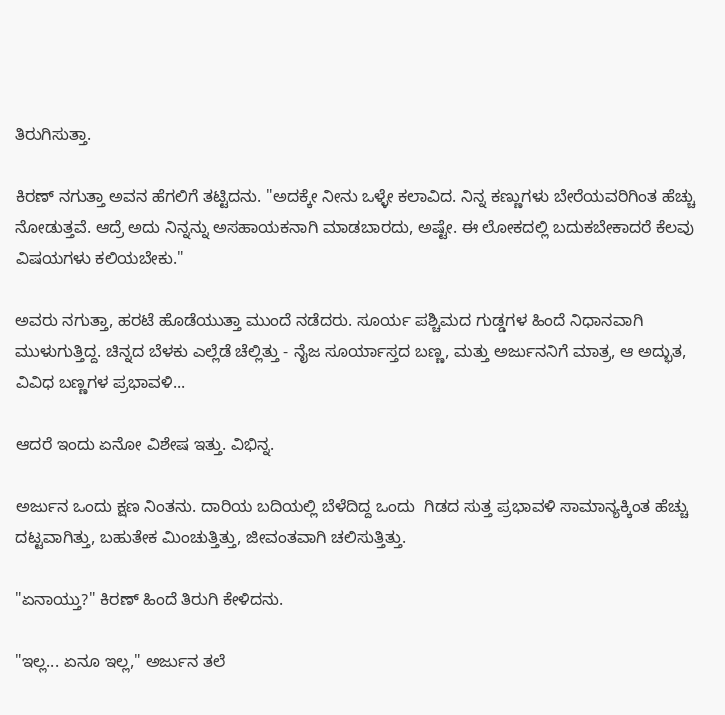ತಿರುಗಿಸುತ್ತಾ.

ಕಿರಣ್ ನಗುತ್ತಾ ಅವನ ಹೆಗಲಿಗೆ ತಟ್ಟಿದನು. "ಅದಕ್ಕೇ ನೀನು ಒಳ್ಳೇ ಕಲಾವಿದ. ನಿನ್ನ ಕಣ್ಣುಗಳು ಬೇರೆಯವರಿಗಿಂತ ಹೆಚ್ಚು ನೋಡುತ್ತವೆ. ಆದ್ರೆ ಅದು ನಿನ್ನನ್ನು ಅಸಹಾಯಕನಾಗಿ ಮಾಡಬಾರದು, ಅಷ್ಟೇ. ಈ ಲೋಕದಲ್ಲಿ ಬದುಕಬೇಕಾದರೆ ಕೆಲವು ವಿಷಯಗಳು ಕಲಿಯಬೇಕು."

ಅವರು ನಗುತ್ತಾ, ಹರಟೆ ಹೊಡೆಯುತ್ತಾ ಮುಂದೆ ನಡೆದರು. ಸೂರ್ಯ ಪಶ್ಚಿಮದ ಗುಡ್ಡಗಳ ಹಿಂದೆ ನಿಧಾನವಾಗಿ ಮುಳುಗುತ್ತಿದ್ದ. ಚಿನ್ನದ ಬೆಳಕು ಎಲ್ಲೆಡೆ ಚೆಲ್ಲಿತ್ತು - ನೈಜ ಸೂರ್ಯಾಸ್ತದ ಬಣ್ಣ, ಮತ್ತು ಅರ್ಜುನನಿಗೆ ಮಾತ್ರ, ಆ ಅದ್ಭುತ, ವಿವಿಧ ಬಣ್ಣಗಳ ಪ್ರಭಾವಳಿ...

ಆದರೆ ಇಂದು ಏನೋ ವಿಶೇಷ ಇತ್ತು. ವಿಭಿನ್ನ.

ಅರ್ಜುನ ಒಂದು ಕ್ಷಣ ನಿಂತನು. ದಾರಿಯ ಬದಿಯಲ್ಲಿ ಬೆಳೆದಿದ್ದ ಒಂದು  ಗಿಡದ ಸುತ್ತ ಪ್ರಭಾವಳಿ ಸಾಮಾನ್ಯಕ್ಕಿಂತ ಹೆಚ್ಚು ದಟ್ಟವಾಗಿತ್ತು, ಬಹುತೇಕ ಮಿಂಚುತ್ತಿತ್ತು, ಜೀವಂತವಾಗಿ ಚಲಿಸುತ್ತಿತ್ತು.

"ಏನಾಯ್ತು?" ಕಿರಣ್ ಹಿಂದೆ ತಿರುಗಿ ಕೇಳಿದನು.

"ಇಲ್ಲ... ಏನೂ ಇಲ್ಲ," ಅರ್ಜುನ ತಲೆ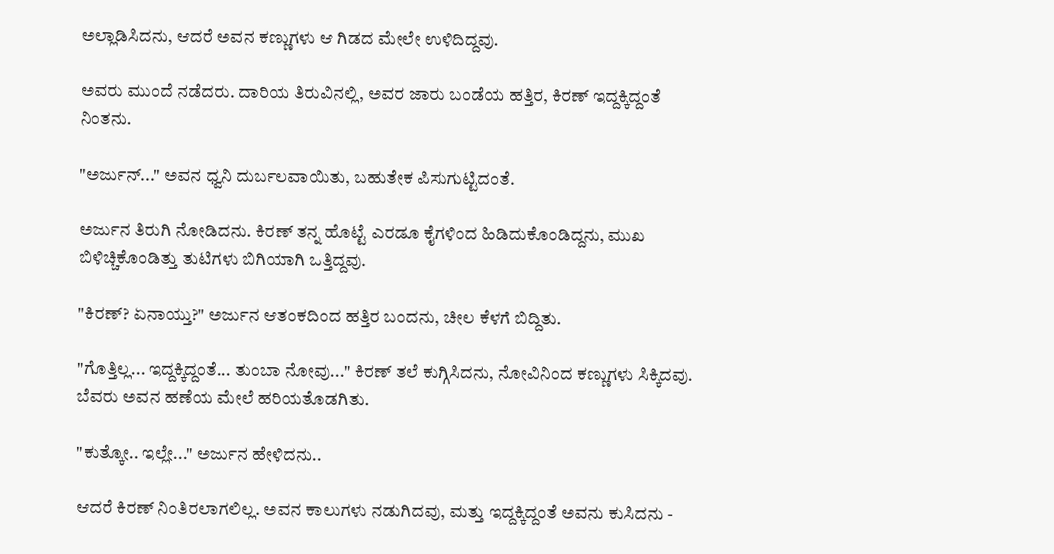ಅಲ್ಲಾಡಿಸಿದನು, ಆದರೆ ಅವನ ಕಣ್ಣುಗಳು ಆ ಗಿಡದ ಮೇಲೇ ಉಳಿದಿದ್ದವು.

ಅವರು ಮುಂದೆ ನಡೆದರು. ದಾರಿಯ ತಿರುವಿನಲ್ಲಿ, ಅವರ ಜಾರು ಬಂಡೆಯ ಹತ್ತಿರ, ಕಿರಣ್ ಇದ್ದಕ್ಕಿದ್ದಂತೆ ನಿಂತನು.

"ಅರ್ಜುನ್..." ಅವನ ಧ್ವನಿ ದುರ್ಬಲವಾಯಿತು, ಬಹುತೇಕ ಪಿಸುಗುಟ್ಟಿದಂತೆ.

ಅರ್ಜುನ ತಿರುಗಿ ನೋಡಿದನು. ಕಿರಣ್ ತನ್ನ ಹೊಟ್ಟೆ ಎರಡೂ ಕೈಗಳಿಂದ ಹಿಡಿದುಕೊಂಡಿದ್ದನು, ಮುಖ ಬಿಳಿಚ್ಚಿಕೊಂಡಿತ್ತು ತುಟಿಗಳು ಬಿಗಿಯಾಗಿ ಒತ್ತಿದ್ದವು.

"ಕಿರಣ್? ಏನಾಯ್ತು?" ಅರ್ಜುನ ಆತಂಕದಿಂದ ಹತ್ತಿರ ಬಂದನು, ಚೀಲ ಕೆಳಗೆ ಬಿದ್ದಿತು.

"ಗೊತ್ತಿಲ್ಲ... ಇದ್ದಕ್ಕಿದ್ದಂತೆ... ತುಂಬಾ ನೋವು..." ಕಿರಣ್ ತಲೆ ಕುಗ್ಗಿಸಿದನು, ನೋವಿನಿಂದ ಕಣ್ಣುಗಳು ಸಿಕ್ಕಿದವು. ಬೆವರು ಅವನ ಹಣೆಯ ಮೇಲೆ ಹರಿಯತೊಡಗಿತು.

"ಕುತ್ಕೋ.. ಇಲ್ಲೇ..." ಅರ್ಜುನ ಹೇಳಿದನು..

ಆದರೆ ಕಿರಣ್ ನಿಂತಿರಲಾಗಲಿಲ್ಲ. ಅವನ ಕಾಲುಗಳು ನಡುಗಿದವು, ಮತ್ತು ಇದ್ದಕ್ಕಿದ್ದಂತೆ ಅವನು ಕುಸಿದನು -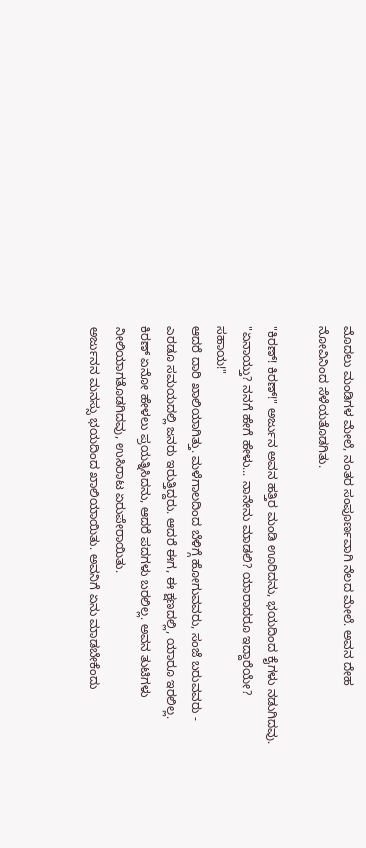ಮೊದಲು ಮಂಡಿಗಳ ಮೇಲೆ, ನಂತರ ಸಂಪೂರ್ಣವಾಗಿ ನೆಲದ ಮೇಲೆ. ಅವನ ದೇಹ ನೋವಿನಿಂದ ಸೆಳೆಯತೊಡಗಿತು.

"ಕಿರಣ್! ಕಿರಣ್!" ಅರ್ಜುನ ಅವನ ಹತ್ತಿರ ಮಂಡಿ ಊರಿದನು, ಭಯದಿಂದ ಕೈಗಳು ನಡುಗಿದವು. "ಏನಾಯ್ತು? ನನಗೆ ಹೇಗೆ ಹೇಳು... ನಾನೇನು ಮಾಡಲಿ? ಯಾರಾದರೂ ಇದ್ದಾರೆಯೇ? ಸಹಾಯ!"
ಆದರೆ ದಾರಿ ಖಾಲಿಯಾಗಿತ್ತು. ಮಳೆಗಾಲದಿಂದ ಬೆಳಿಗ್ಗೆ ಹೋಗುವವರು, ಸಂಜೆ ಬರುವವರು - ಎರಡೂ ಸಮಯದಲ್ಲಿ ಜನರು ಇರುತ್ತಿದ್ದರು. ಆದರೆ ಈಗ, ಈ ಕ್ಷಣದಲ್ಲಿ, ಯಾರೂ ಇರಲಿಲ್ಲ.
ಕಿರಣ್ ಏನೋ ಹೇಳಲು ಪ್ರಯತ್ನಿಸಿದನು, ಆದರೆ ಪದಗಳು ಬರಲಿಲ್ಲ. ಅವನ ತುಟಿಗಳು ನೀಲಿಯಾಗತೊಡಗಿದವು, ಉಸಿರಾಟ ಏರುಪೇರಾಯಿತು.
ಅರ್ಜುನನ ಮನಸ್ಸು ಭಯದಿಂದ ಖಾಲಿಯಾಯಿತು. ಅವನಿಗೆ ಏನು ಮಾಡಬೇಕೆಂದು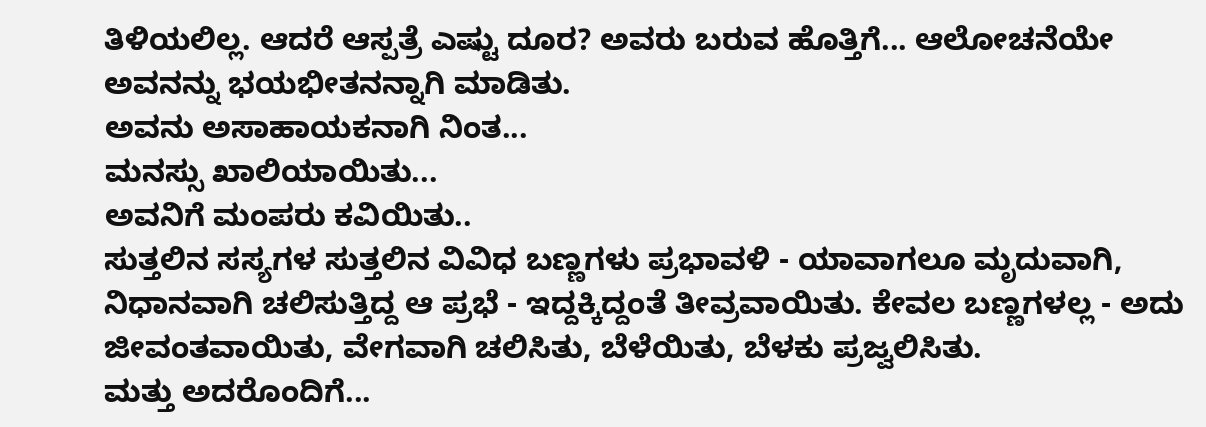ತಿಳಿಯಲಿಲ್ಲ. ಆದರೆ ಆಸ್ಪತ್ರೆ ಎಷ್ಟು ದೂರ? ಅವರು ಬರುವ ಹೊತ್ತಿಗೆ... ಆಲೋಚನೆಯೇ ಅವನನ್ನು ಭಯಭೀತನನ್ನಾಗಿ ಮಾಡಿತು.
ಅವನು ಅಸಾಹಾಯಕನಾಗಿ ನಿಂತ...
ಮನಸ್ಸು ಖಾಲಿಯಾಯಿತು...
ಅವನಿಗೆ ಮಂಪರು ಕವಿಯಿತು..
ಸುತ್ತಲಿನ ಸಸ್ಯಗಳ ಸುತ್ತಲಿನ ವಿವಿಧ ಬಣ್ಣಗಳು ಪ್ರಭಾವಳಿ - ಯಾವಾಗಲೂ ಮೃದುವಾಗಿ, ನಿಧಾನವಾಗಿ ಚಲಿಸುತ್ತಿದ್ದ ಆ ಪ್ರಭೆ - ಇದ್ದಕ್ಕಿದ್ದಂತೆ ತೀವ್ರವಾಯಿತು. ಕೇವಲ ಬಣ್ಣಗಳಲ್ಲ - ಅದು ಜೀವಂತವಾಯಿತು, ವೇಗವಾಗಿ ಚಲಿಸಿತು, ಬೆಳೆಯಿತು, ಬೆಳಕು ಪ್ರಜ್ವಲಿಸಿತು.
ಮತ್ತು ಅದರೊಂದಿಗೆ...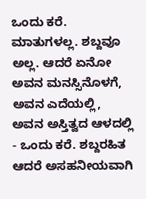ಒಂದು ಕರೆ.
ಮಾತುಗಳಲ್ಲ. ಶಬ್ದವೂ ಅಲ್ಲ. ಆದರೆ ಏನೋ ಅವನ ಮನಸ್ಸಿನೊಳಗೆ, ಅವನ ಎದೆಯಲ್ಲಿ, ಅವನ ಅಸ್ತಿತ್ವದ ಆಳದಲ್ಲಿ - ಒಂದು ಕರೆ. ಶಬ್ದರಹಿತ ಆದರೆ ಅಸಹನೀಯವಾಗಿ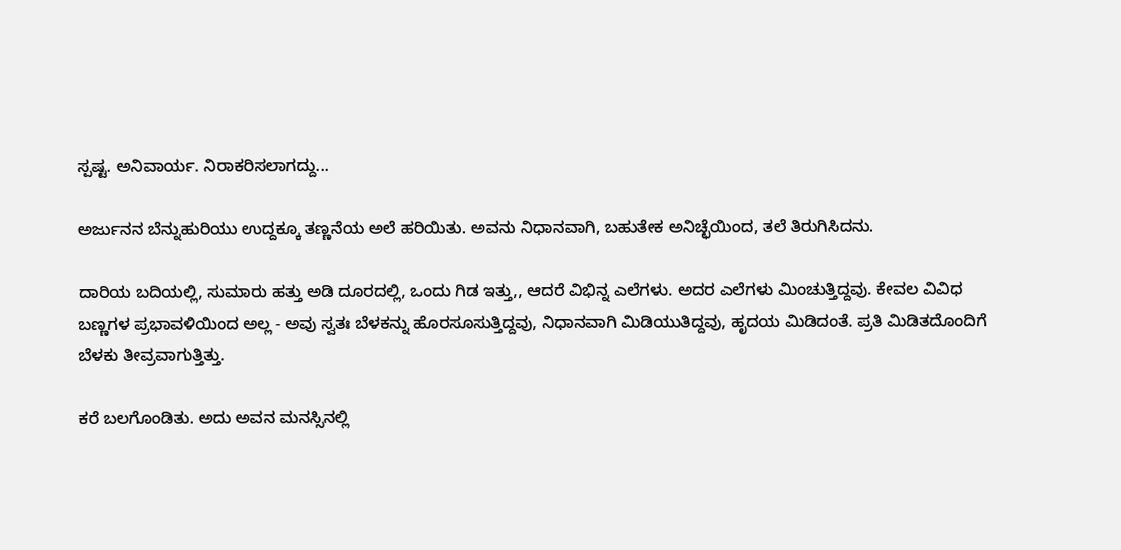ಸ್ಪಷ್ಟ. ಅನಿವಾರ್ಯ. ನಿರಾಕರಿಸಲಾಗದ್ದು...

ಅರ್ಜುನನ ಬೆನ್ನುಹುರಿಯು ಉದ್ದಕ್ಕೂ ತಣ್ಣನೆಯ ಅಲೆ ಹರಿಯಿತು. ಅವನು ನಿಧಾನವಾಗಿ, ಬಹುತೇಕ ಅನಿಚ್ಛೆಯಿಂದ, ತಲೆ ತಿರುಗಿಸಿದನು.

ದಾರಿಯ ಬದಿಯಲ್ಲಿ, ಸುಮಾರು ಹತ್ತು ಅಡಿ ದೂರದಲ್ಲಿ, ಒಂದು ಗಿಡ ಇತ್ತು,, ಆದರೆ ವಿಭಿನ್ನ ಎಲೆಗಳು. ಅದರ ಎಲೆಗಳು ಮಿಂಚುತ್ತಿದ್ದವು. ಕೇವಲ ವಿವಿಧ ಬಣ್ಣಗಳ ಪ್ರಭಾವಳಿಯಿಂದ ಅಲ್ಲ - ಅವು ಸ್ವತಃ ಬೆಳಕನ್ನು ಹೊರಸೂಸುತ್ತಿದ್ದವು, ನಿಧಾನವಾಗಿ ಮಿಡಿಯುತಿದ್ದವು, ಹೃದಯ ಮಿಡಿದಂತೆ. ಪ್ರತಿ ಮಿಡಿತದೊಂದಿಗೆ ಬೆಳಕು ತೀವ್ರವಾಗುತ್ತಿತ್ತು.

ಕರೆ ಬಲಗೊಂಡಿತು. ಅದು ಅವನ ಮನಸ್ಸಿನಲ್ಲಿ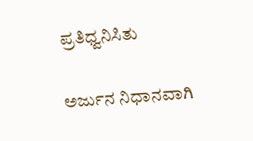ಪ್ರತಿಧ್ವನಿಸಿತು

ಅರ್ಜುನ ನಿಧಾನವಾಗಿ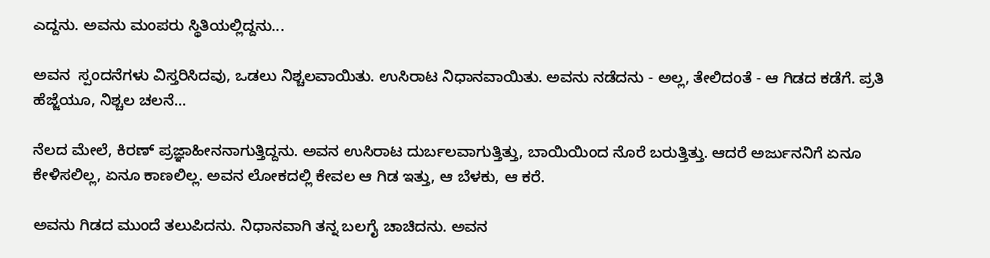ಎದ್ದನು. ಅವನು ಮಂಪರು ಸ್ಥಿತಿಯಲ್ಲಿದ್ದನು...

ಅವನ  ಸ್ಪಂದನೆಗಳು ವಿಸ್ತರಿಸಿದವು, ಒಡಲು ನಿಶ್ಚಲವಾಯಿತು. ಉಸಿರಾಟ ನಿಧಾನವಾಯಿತು. ಅವನು ನಡೆದನು - ಅಲ್ಲ, ತೇಲಿದಂತೆ - ಆ ಗಿಡದ ಕಡೆಗೆ. ಪ್ರತಿ ಹೆಜ್ಜೆಯೂ, ನಿಶ್ಚಲ ಚಲನೆ...

ನೆಲದ ಮೇಲೆ, ಕಿರಣ್ ಪ್ರಜ್ಞಾಹೀನನಾಗುತ್ತಿದ್ದನು. ಅವನ ಉಸಿರಾಟ ದುರ್ಬಲವಾಗುತ್ತಿತ್ತು, ಬಾಯಿಯಿಂದ ನೊರೆ ಬರುತ್ತಿತ್ತು. ಆದರೆ ಅರ್ಜುನನಿಗೆ ಏನೂ ಕೇಳಿಸಲಿಲ್ಲ, ಏನೂ ಕಾಣಲಿಲ್ಲ. ಅವನ ಲೋಕದಲ್ಲಿ ಕೇವಲ ಆ ಗಿಡ ಇತ್ತು, ಆ ಬೆಳಕು, ಆ ಕರೆ.

ಅವನು ಗಿಡದ ಮುಂದೆ ತಲುಪಿದನು. ನಿಧಾನವಾಗಿ ತನ್ನ ಬಲಗೈ ಚಾಚಿದನು. ಅವನ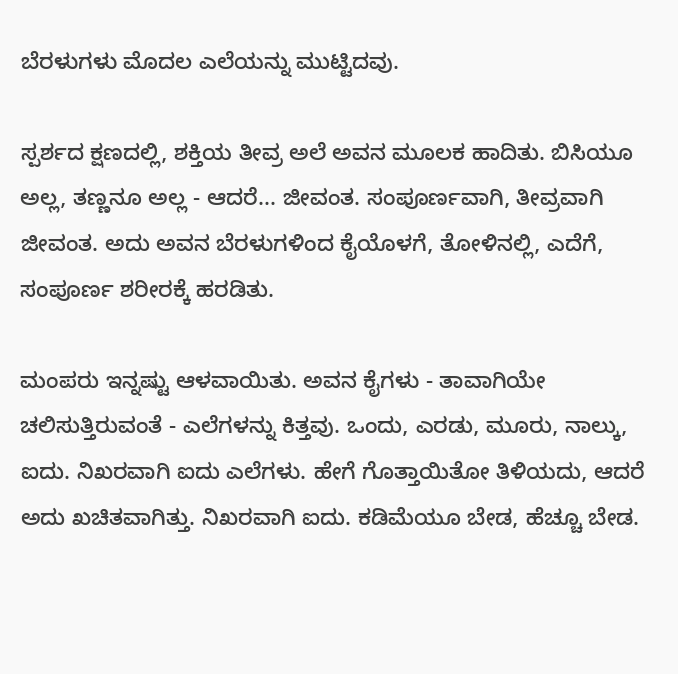ಬೆರಳುಗಳು ಮೊದಲ ಎಲೆಯನ್ನು ಮುಟ್ಟಿದವು.

ಸ್ಪರ್ಶದ ಕ್ಷಣದಲ್ಲಿ, ಶಕ್ತಿಯ ತೀವ್ರ ಅಲೆ ಅವನ ಮೂಲಕ ಹಾದಿತು. ಬಿಸಿಯೂ ಅಲ್ಲ, ತಣ್ಣನೂ ಅಲ್ಲ - ಆದರೆ... ಜೀವಂತ. ಸಂಪೂರ್ಣವಾಗಿ, ತೀವ್ರವಾಗಿ ಜೀವಂತ. ಅದು ಅವನ ಬೆರಳುಗಳಿಂದ ಕೈಯೊಳಗೆ, ತೋಳಿನಲ್ಲಿ, ಎದೆಗೆ, ಸಂಪೂರ್ಣ ಶರೀರಕ್ಕೆ ಹರಡಿತು.

ಮಂಪರು ಇನ್ನಷ್ಟು ಆಳವಾಯಿತು. ಅವನ ಕೈಗಳು - ತಾವಾಗಿಯೇ ಚಲಿಸುತ್ತಿರುವಂತೆ - ಎಲೆಗಳನ್ನು ಕಿತ್ತವು. ಒಂದು, ಎರಡು, ಮೂರು, ನಾಲ್ಕು, ಐದು. ನಿಖರವಾಗಿ ಐದು ಎಲೆಗಳು. ಹೇಗೆ ಗೊತ್ತಾಯಿತೋ ತಿಳಿಯದು, ಆದರೆ ಅದು ಖಚಿತವಾಗಿತ್ತು. ನಿಖರವಾಗಿ ಐದು. ಕಡಿಮೆಯೂ ಬೇಡ, ಹೆಚ್ಚೂ ಬೇಡ.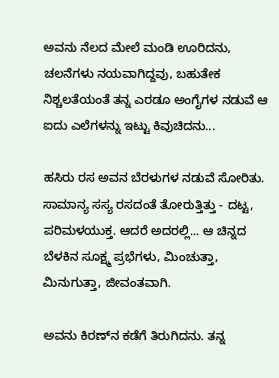ಅವನು ನೆಲದ ಮೇಲೆ ಮಂಡಿ ಊರಿದನು, ಚಲನೆಗಳು ನಯವಾಗಿದ್ದವು, ಬಹುತೇಕ ನಿಶ್ಚಲತೆಯಂತೆ ತನ್ನ ಎರಡೂ ಅಂಗೈಗಳ ನಡುವೆ ಆ ಐದು ಎಲೆಗಳನ್ನು ಇಟ್ಟು ಕಿವುಚಿದನು...

ಹಸಿರು ರಸ ಅವನ ಬೆರಳುಗಳ ನಡುವೆ ಸೋರಿತು. ಸಾಮಾನ್ಯ ಸಸ್ಯ ರಸದಂತೆ ತೋರುತ್ತಿತ್ತು - ದಟ್ಟ, ಪರಿಮಳಯುಕ್ತ. ಆದರೆ ಅದರಲ್ಲಿ... ಆ ಚಿನ್ನದ ಬೆಳಕಿನ ಸೂಕ್ಷ್ಮ ಪ್ರಭೆಗಳು, ಮಿಂಚುತ್ತಾ, ಮಿನುಗುತ್ತಾ, ಜೀವಂತವಾಗಿ.

ಅವನು ಕಿರಣ್‌ನ ಕಡೆಗೆ ತಿರುಗಿದನು. ತನ್ನ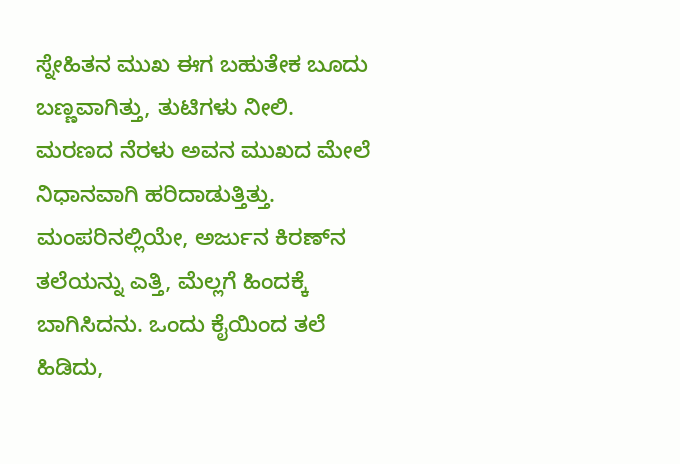ಸ್ನೇಹಿತನ ಮುಖ ಈಗ ಬಹುತೇಕ ಬೂದು ಬಣ್ಣವಾಗಿತ್ತು, ತುಟಿಗಳು ನೀಲಿ. ಮರಣದ ನೆರಳು ಅವನ ಮುಖದ ಮೇಲೆ ನಿಧಾನವಾಗಿ ಹರಿದಾಡುತ್ತಿತ್ತು.
ಮಂಪರಿನಲ್ಲಿಯೇ, ಅರ್ಜುನ ಕಿರಣ್‌ನ ತಲೆಯನ್ನು ಎತ್ತಿ, ಮೆಲ್ಲಗೆ ಹಿಂದಕ್ಕೆ ಬಾಗಿಸಿದನು. ಒಂದು ಕೈಯಿಂದ ತಲೆ ಹಿಡಿದು,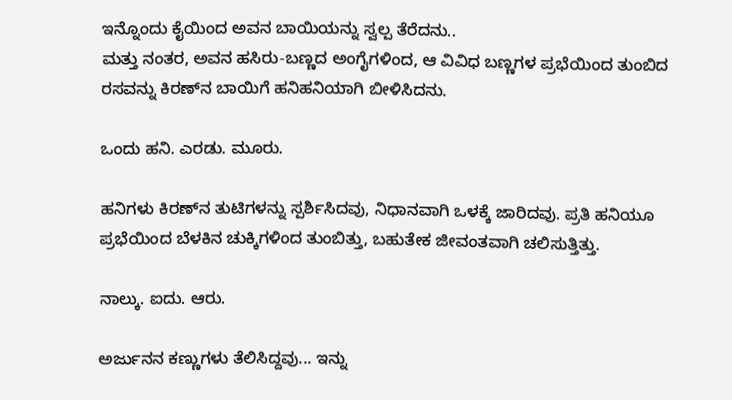ಇನ್ನೊಂದು ಕೈಯಿಂದ ಅವನ ಬಾಯಿಯನ್ನು ಸ್ವಲ್ಪ ತೆರೆದನು..
ಮತ್ತು ನಂತರ, ಅವನ ಹಸಿರು-ಬಣ್ಣದ ಅಂಗೈಗಳಿಂದ, ಆ ವಿವಿಧ ಬಣ್ಣಗಳ ಪ್ರಭೆಯಿಂದ ತುಂಬಿದ ರಸವನ್ನು ಕಿರಣ್‌ನ ಬಾಯಿಗೆ ಹನಿಹನಿಯಾಗಿ ಬೀಳಿಸಿದನು.

ಒಂದು ಹನಿ. ಎರಡು. ಮೂರು.

ಹನಿಗಳು ಕಿರಣ್‌ನ ತುಟಿಗಳನ್ನು ಸ್ಪರ್ಶಿಸಿದವು, ನಿಧಾನವಾಗಿ ಒಳಕ್ಕೆ ಜಾರಿದವು. ಪ್ರತಿ ಹನಿಯೂ ಪ್ರಭೆಯಿಂದ ಬೆಳಕಿನ ಚುಕ್ಕಿಗಳಿಂದ ತುಂಬಿತ್ತು, ಬಹುತೇಕ ಜೀವಂತವಾಗಿ ಚಲಿಸುತ್ತಿತ್ತು.

ನಾಲ್ಕು. ಐದು. ಆರು.

ಅರ್ಜುನನ ಕಣ್ಣುಗಳು ತೆಲಿಸಿದ್ದವು... ಇನ್ನು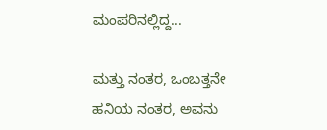ಮಂಪರಿನಲ್ಲಿದ್ದ...

ಮತ್ತು ನಂತರ, ಒಂಬತ್ತನೇ ಹನಿಯ ನಂತರ, ಅವನು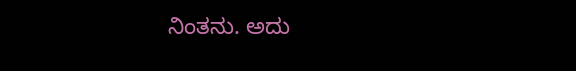ನಿಂತನು. ಅದು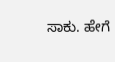ಸಾಕು. ಹೇಗೆ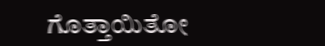ಗೊತ್ತಾಯಿತೋ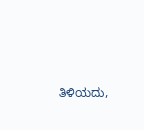ತಿಳಿಯದು,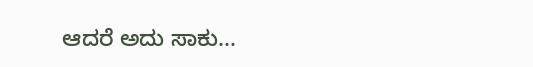ಆದರೆ ಅದು ಸಾಕು...